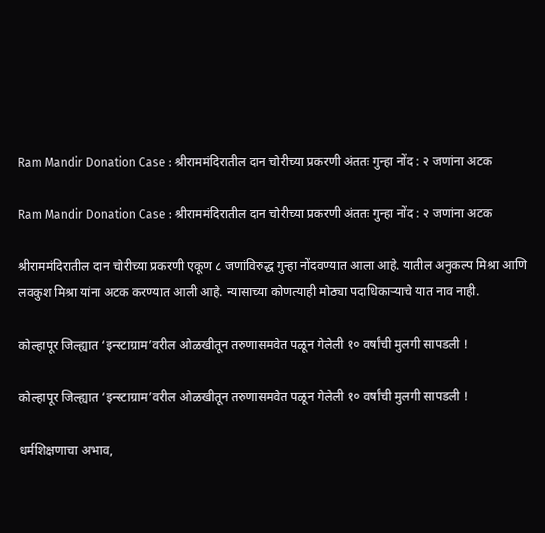Ram Mandir Donation Case : श्रीराममंदिरातील दान चोरीच्या प्रकरणी अंततः गुन्हा नोंद : २ जणांना अटक

Ram Mandir Donation Case : श्रीराममंदिरातील दान चोरीच्या प्रकरणी अंततः गुन्हा नोंद : २ जणांना अटक

श्रीराममंदिरातील दान चोरीच्या प्रकरणी एकूण ८ जणांविरुद्ध गुन्हा नोंदवण्यात आला आहे. यातील अनुकल्प मिश्रा आणि लवकुश मिश्रा यांना अटक करण्यात आली आहे. न्यासाच्या कोणत्याही मोठ्या पदाधिकार्‍याचे यात नाव नाही.

कोल्हापूर जिल्ह्यात ‘इन्स्टाग्राम’वरील ओळखीतून तरुणासमवेत पळून गेलेली १० वर्षांची मुलगी सापडली !

कोल्हापूर जिल्ह्यात ‘इन्स्टाग्राम’वरील ओळखीतून तरुणासमवेत पळून गेलेली १० वर्षांची मुलगी सापडली !

धर्मशिक्षणाचा अभाव,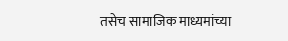तसेच सामाजिक माध्यमांच्या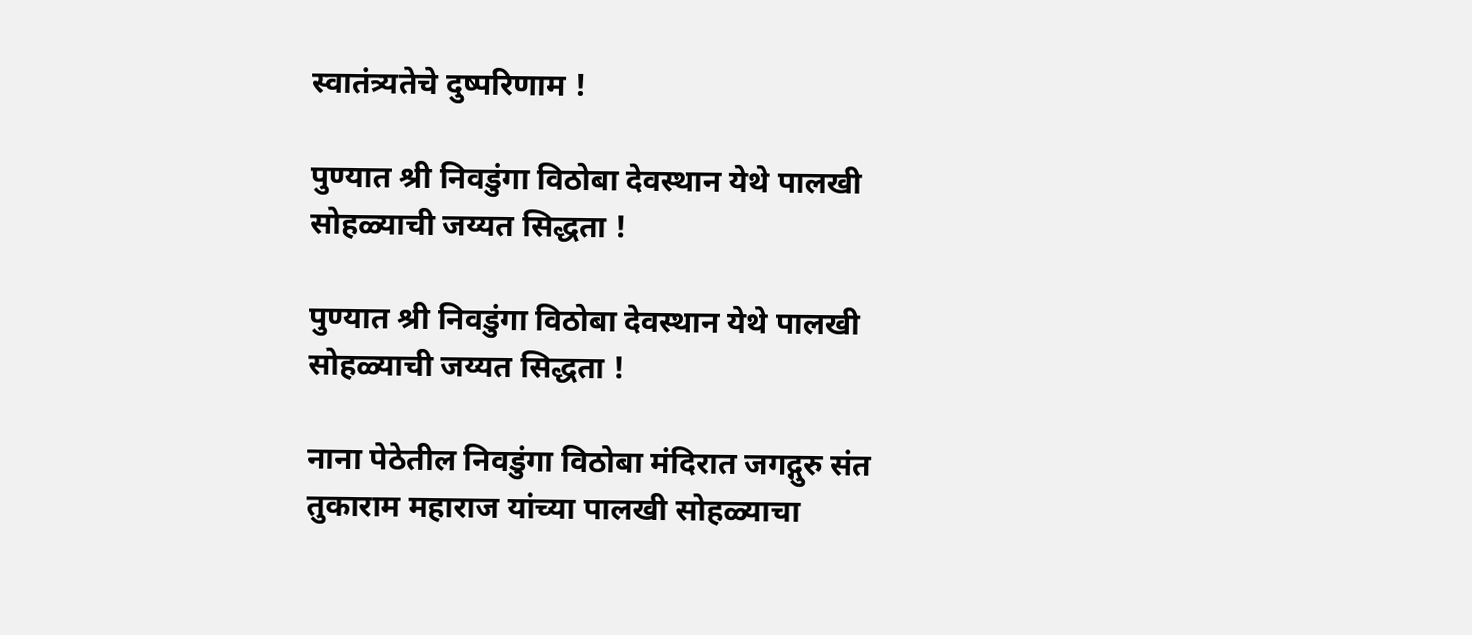स्वातंत्र्यतेचे दुष्परिणाम !

पुण्यात श्री निवडुंगा विठोबा देवस्थान येथे पालखी सोहळ्याची जय्यत सिद्धता !

पुण्यात श्री निवडुंगा विठोबा देवस्थान येथे पालखी सोहळ्याची जय्यत सिद्धता !

नाना पेठेतील निवडुंगा विठोबा मंदिरात जगद्गुरु संत तुकाराम महाराज यांच्या पालखी सोहळ्याचा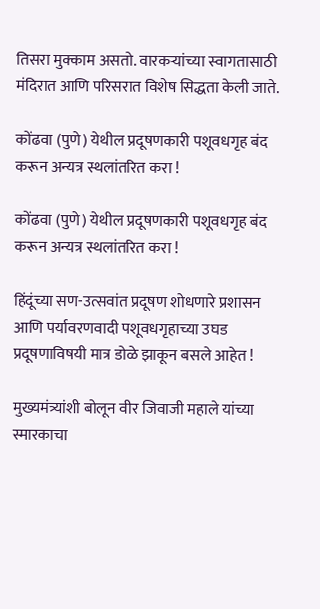तिसरा मुक्काम असतो. वारकर्‍यांच्या स्वागतासाठी मंदिरात आणि परिसरात विशेष सिद्धता केली जाते.

कोंढवा (पुणे) येथील प्रदूषणकारी पशूवधगृह बंद करून अन्यत्र स्थलांतरित करा !

कोंढवा (पुणे) येथील प्रदूषणकारी पशूवधगृह बंद करून अन्यत्र स्थलांतरित करा !

हिंदूंच्या सण-उत्सवांत प्रदूषण शोधणारे प्रशासन आणि पर्यावरणवादी पशूवधगृहाच्या उघड प्रदूषणाविषयी मात्र डोळे झाकून बसले आहेत !

मुख्यमंत्र्यांशी बोलून वीर जिवाजी महाले यांच्या स्मारकाचा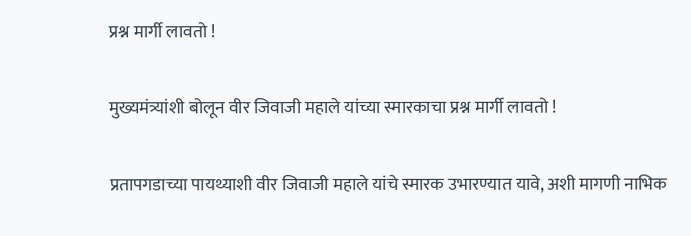प्रश्न मार्गी लावतो !

मुख्यमंत्र्यांशी बोलून वीर जिवाजी महाले यांच्या स्मारकाचा प्रश्न मार्गी लावतो !

प्रतापगडाच्या पायथ्याशी वीर जिवाजी महाले यांचे स्मारक उभारण्यात यावे, अशी मागणी नाभिक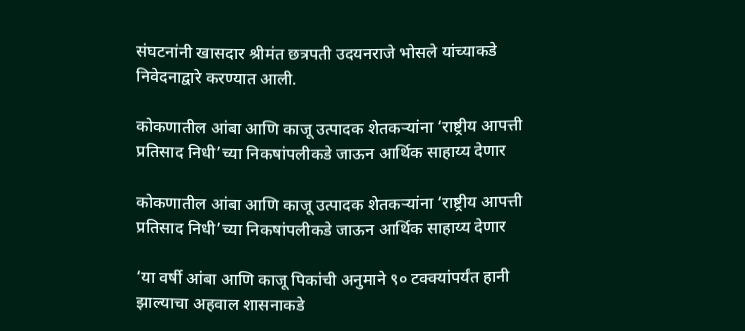संघटनांनी खासदार श्रीमंत छत्रपती उदयनराजे भोसले यांच्याकडे निवेदनाद्वारे करण्यात आली.

कोकणातील आंबा आणि काजू उत्पादक शेतकर्‍यांना ‘राष्ट्रीय आपत्ती प्रतिसाद निधी’च्या निकषांपलीकडे जाऊन आर्थिक साहाय्य देणार

कोकणातील आंबा आणि काजू उत्पादक शेतकर्‍यांना ‘राष्ट्रीय आपत्ती प्रतिसाद निधी’च्या निकषांपलीकडे जाऊन आर्थिक साहाय्य देणार

‘या वर्षी आंबा आणि काजू पिकांची अनुमाने ९० टक्क्यांपर्यंत हानी झाल्याचा अहवाल शासनाकडे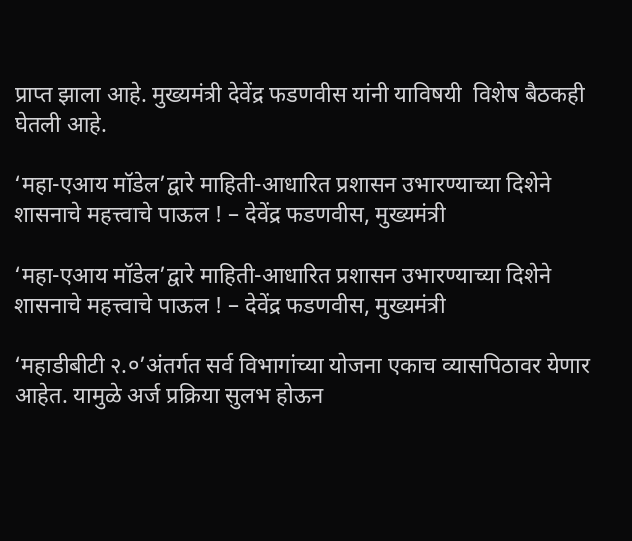प्राप्त झाला आहे. मुख्यमंत्री देवेंद्र फडणवीस यांनी याविषयी  विशेष बैठकही घेतली आहे.

‘महा-एआय मॉडेल’द्वारे माहिती-आधारित प्रशासन उभारण्याच्या दिशेने शासनाचे महत्त्वाचे पाऊल ! – देवेंद्र फडणवीस, मुख्यमंत्री

‘महा-एआय मॉडेल’द्वारे माहिती-आधारित प्रशासन उभारण्याच्या दिशेने शासनाचे महत्त्वाचे पाऊल ! – देवेंद्र फडणवीस, मुख्यमंत्री

‘महाडीबीटी २.०’अंतर्गत सर्व विभागांच्या योजना एकाच व्यासपिठावर येणार आहेत. यामुळे अर्ज प्रक्रिया सुलभ होऊन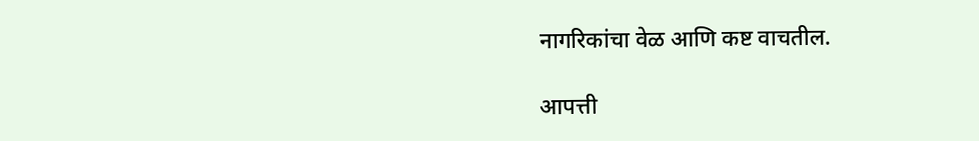नागरिकांचा वेळ आणि कष्ट वाचतील.

आपत्ती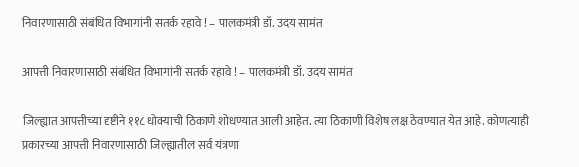निवारणासाठी संबंधित विभागांनी सतर्क रहावे ! – पालकमंत्री डॉ. उदय सामंत

आपत्ती निवारणासाठी संबंधित विभागांनी सतर्क रहावे ! – पालकमंत्री डॉ. उदय सामंत

जिल्ह्यात आपत्तीच्या दृष्टीने ११८ धोक्याची ठिकाणे शोधण्यात आली आहेत. त्या ठिकाणी विशेष लक्ष ठेवण्यात येत आहे. कोणत्याही प्रकारच्या आपत्ती निवारणासाठी जिल्ह्यातील सर्व यंत्रणा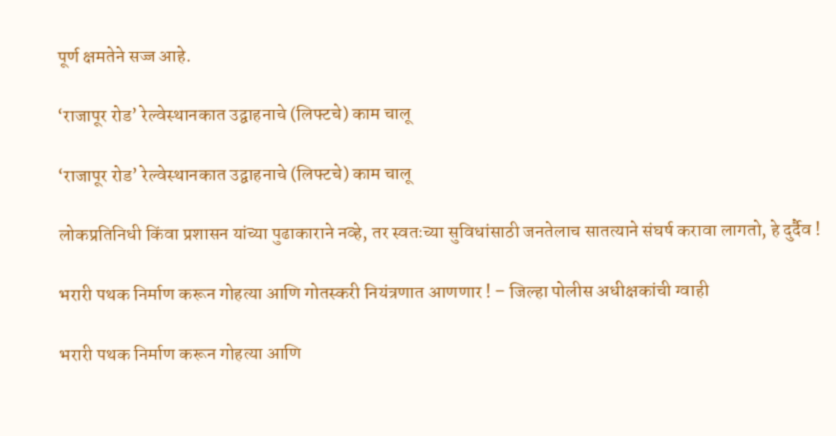पूर्ण क्षमतेने सज्ज आहे.

‘राजापूर रोड’ रेल्वेस्थानकात उद्वाहनाचे (लिफ्टचे) काम चालू

‘राजापूर रोड’ रेल्वेस्थानकात उद्वाहनाचे (लिफ्टचे) काम चालू

लोकप्रतिनिधी किंवा प्रशासन यांच्या पुढाकाराने नव्हे, तर स्वतःच्या सुविधांसाठी जनतेलाच सातत्याने संघर्ष करावा लागतो, हे दुर्दैव !

भरारी पथक निर्माण करून गोहत्या आणि गोतस्करी नियंत्रणात आणणार ! – जिल्हा पोलीस अधीक्षकांची ग्वाही

भरारी पथक निर्माण करून गोहत्या आणि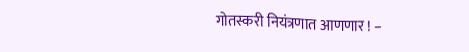गोतस्करी नियंत्रणात आणणार ! –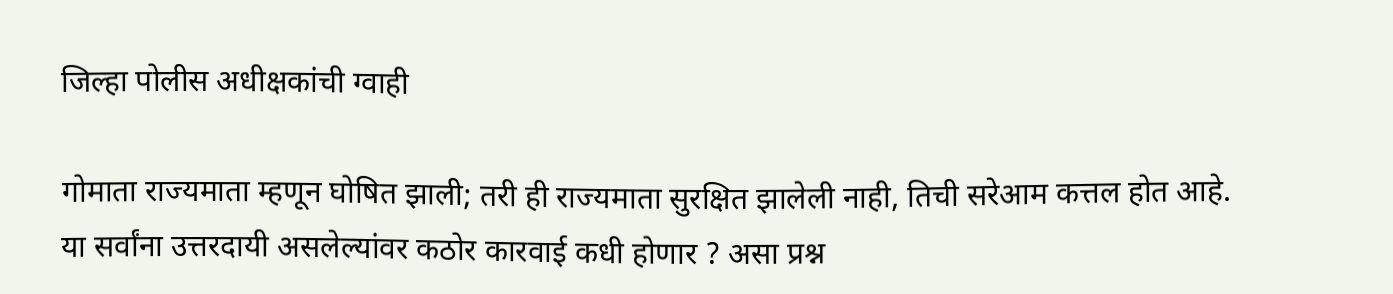जिल्हा पोलीस अधीक्षकांची ग्वाही

गोमाता राज्यमाता म्हणून घोषित झाली; तरी ही राज्यमाता सुरक्षित झालेली नाही, तिची सरेआम कत्तल होत आहे. या सर्वांना उत्तरदायी असलेल्यांवर कठोर कारवाई कधी होणार ? असा प्रश्न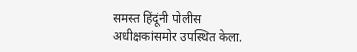समस्त हिंदूंनी पोलीस अधीक्षकांसमोर उपस्थित केला.